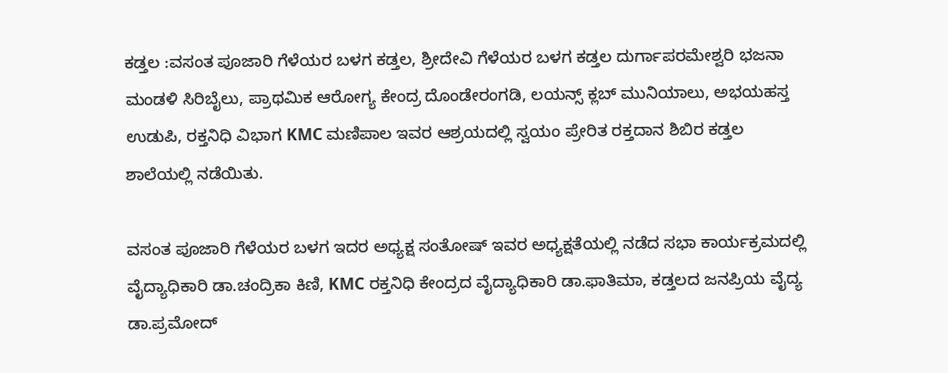ಕಡ್ತಲ :ವಸಂತ ಪೂಜಾರಿ ಗೆಳೆಯರ ಬಳಗ ಕಡ್ತಲ, ಶ್ರೀದೇವಿ ಗೆಳೆಯರ ಬಳಗ ಕಡ್ತಲ ದುರ್ಗಾಪರಮೇಶ್ವರಿ ಭಜನಾ ಮಂಡಳಿ ಸಿರಿಬೈಲು, ಪ್ರಾಥಮಿಕ ಆರೋಗ್ಯ ಕೇಂದ್ರ ದೊಂಡೇರಂಗಡಿ, ಲಯನ್ಸ್ ಕ್ಲಬ್ ಮುನಿಯಾಲು, ಅಭಯಹಸ್ತ ಉಡುಪಿ, ರಕ್ತನಿಧಿ ವಿಭಾಗ KMC ಮಣಿಪಾಲ ಇವರ ಆಶ್ರಯದಲ್ಲಿ ಸ್ವಯಂ ಪ್ರೇರಿತ ರಕ್ತದಾನ ಶಿಬಿರ ಕಡ್ತಲ ಶಾಲೆಯಲ್ಲಿ ನಡೆಯಿತು.

ವಸಂತ ಪೂಜಾರಿ ಗೆಳೆಯರ ಬಳಗ ಇದರ ಅಧ್ಯಕ್ಷ ಸಂತೋಷ್ ಇವರ ಅಧ್ಯಕ್ಷತೆಯಲ್ಲಿ ನಡೆದ ಸಭಾ ಕಾರ್ಯಕ್ರಮದಲ್ಲಿ ವೈದ್ಯಾಧಿಕಾರಿ ಡಾ.ಚಂದ್ರಿಕಾ ಕಿಣಿ, KMC ರಕ್ತನಿಧಿ ಕೇಂದ್ರದ ವೈದ್ಯಾಧಿಕಾರಿ ಡಾ.ಫಾತಿಮಾ, ಕಡ್ತಲದ ಜನಪ್ರಿಯ ವೈದ್ಯ ಡಾ.ಪ್ರಮೋದ್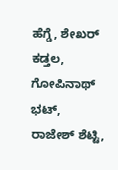ಹೆಗ್ಡೆ, ಶೇಖರ್ ಕಡ್ತಲ, ಗೋಪಿನಾಥ್ ಭಟ್, ರಾಜೇಶ್ ಶೆಟ್ಟಿ,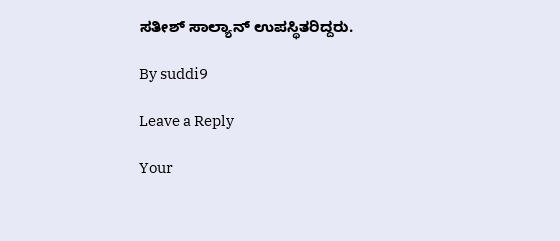ಸತೀಶ್ ಸಾಲ್ಯಾನ್ ಉಪಸ್ಥಿತರಿದ್ದರು.

By suddi9

Leave a Reply

Your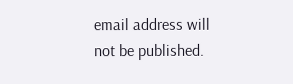email address will not be published.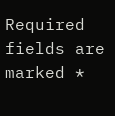Required fields are marked *